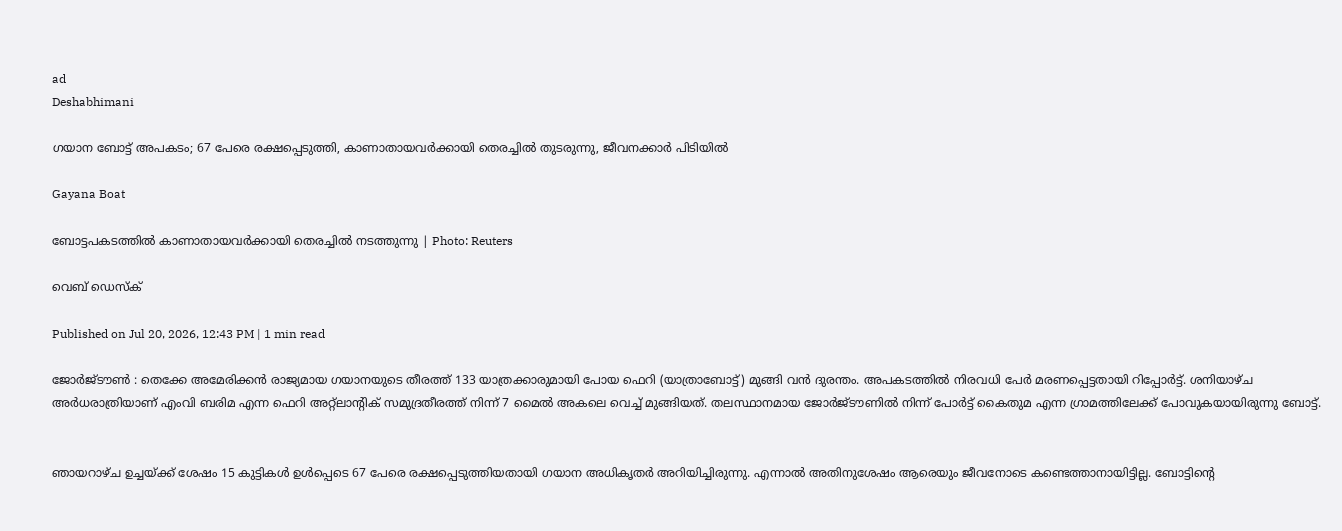ad
Deshabhimani

ഗയാന ബോട്ട് അപകടം; 67 പേരെ രക്ഷപ്പെടുത്തി, കാണാതായവർക്കായി തെരച്ചിൽ തുടരുന്നു, ജീവനക്കാർ പിടിയിൽ

Gayana Boat

ബോട്ടപകടത്തിൽ കാണാതായവർക്കായി തെരച്ചിൽ നടത്തുന്നു | Photo: Reuters

വെബ് ഡെസ്ക്

Published on Jul 20, 2026, 12:43 PM | 1 min read

ജോർജ്‌ടൗൺ : തെക്കേ അമേരിക്കൻ രാജ്യമായ ഗയാനയുടെ തീരത്ത് 133 യാത്രക്കാരുമായി പോയ ഫെറി (യാത്രാബോട്ട്) മുങ്ങി വൻ ദുരന്തം. അപകടത്തിൽ നിരവധി പേർ മരണപ്പെട്ടതായി റിപ്പോർട്ട്. ശനിയാഴ്ച അർധരാത്രിയാണ് എംവി ബരിമ എന്ന ഫെറി അറ്റ്ലാന്റിക് സമുദ്രതീരത്ത് നിന്ന് 7 മൈൽ അകലെ വെച്ച് മുങ്ങിയത്. തലസ്ഥാനമായ ജോർജ്‌ടൗണിൽ നിന്ന് പോർട്ട് കൈതുമ എന്ന ഗ്രാമത്തിലേക്ക് പോവുകയായിരുന്നു ബോട്ട്.


ഞായറാഴ്ച ഉച്ചയ്ക്ക് ശേഷം 15 കുട്ടികൾ ഉൾപ്പെടെ 67 പേരെ രക്ഷപ്പെടുത്തിയതായി ഗയാന അധികൃതർ അറിയിച്ചിരുന്നു. എന്നാൽ അതിനുശേഷം ആരെയും ജീവനോടെ കണ്ടെത്താനായിട്ടില്ല. ബോട്ടിന്റെ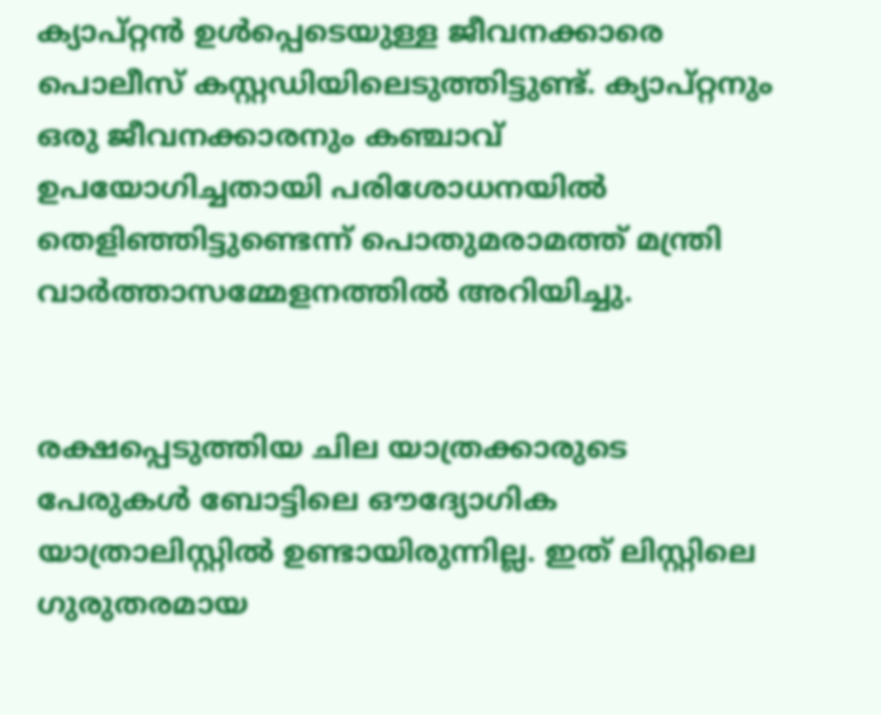ക്യാപ്റ്റൻ ഉൾപ്പെടെയുള്ള ജീവനക്കാരെ പൊലീസ് കസ്റ്റഡിയിലെടുത്തിട്ടുണ്ട്. ക്യാപ്റ്റനും ഒരു ജീവനക്കാരനും കഞ്ചാവ് ഉപയോഗിച്ചതായി പരിശോധനയിൽ തെളിഞ്ഞിട്ടുണ്ടെന്ന് പൊതുമരാമത്ത് മന്ത്രി വാർത്താസമ്മേളനത്തിൽ അറിയിച്ചു.


രക്ഷപ്പെടുത്തിയ ചില യാത്രക്കാരുടെ പേരുകൾ ബോട്ടിലെ ഔദ്യോഗിക യാത്രാലിസ്റ്റിൽ ഉണ്ടായിരുന്നില്ല. ഇത് ലിസ്റ്റിലെ ഗുരുതരമായ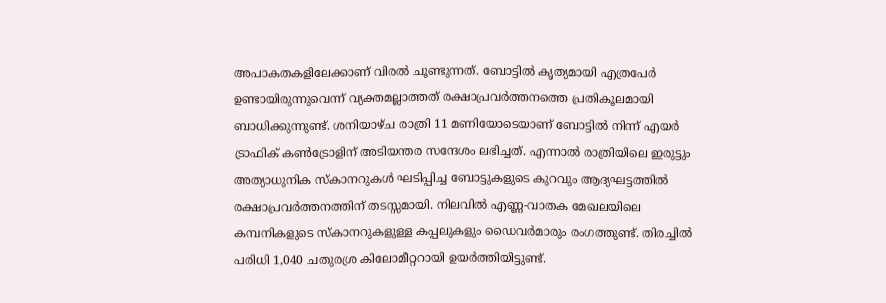അപാകതകളിലേക്കാണ് വിരൽ ചൂണ്ടുന്നത്. ബോട്ടിൽ കൃത്യമായി എത്രപേർ ഉണ്ടായിരുന്നുവെന്ന് വ്യക്തമല്ലാത്തത് രക്ഷാപ്രവർത്തനത്തെ പ്രതികൂലമായി ബാധിക്കുന്നുണ്ട്. ശനിയാഴ്ച രാത്രി 11 മണിയോടെയാണ് ബോട്ടിൽ നിന്ന് എയർ ട്രാഫിക് കൺട്രോളിന് അടിയന്തര സന്ദേശം ലഭിച്ചത്. എന്നാൽ രാത്രിയിലെ ഇരുട്ടും അത്യാധുനിക സ്കാനറുകൾ ഘടിപ്പിച്ച ബോട്ടുകളുടെ കുറവും ആദ്യഘട്ടത്തിൽ രക്ഷാപ്രവർത്തനത്തിന് തടസ്സമായി. നിലവിൽ എണ്ണ-വാതക മേഖലയിലെ കമ്പനികളുടെ സ്കാനറുകളുള്ള കപ്പലുകളും ഡൈവർമാരും രംഗത്തുണ്ട്. തിരച്ചിൽ പരിധി 1,040 ചതുരശ്ര കിലോമീറ്ററായി ഉയർത്തിയിട്ടുണ്ട്.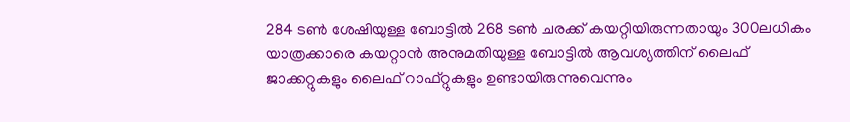284 ടൺ ശേഷിയുള്ള ബോട്ടിൽ 268 ടൺ ചരക്ക് കയറ്റിയിരുന്നതായും 300ലധികം യാത്രക്കാരെ കയറ്റാൻ അനുമതിയുള്ള ബോട്ടിൽ ആവശ്യത്തിന് ലൈഫ് ജാക്കറ്റുകളും ലൈഫ് റാഫ്റ്റുകളും ഉണ്ടായിരുന്നുവെന്നും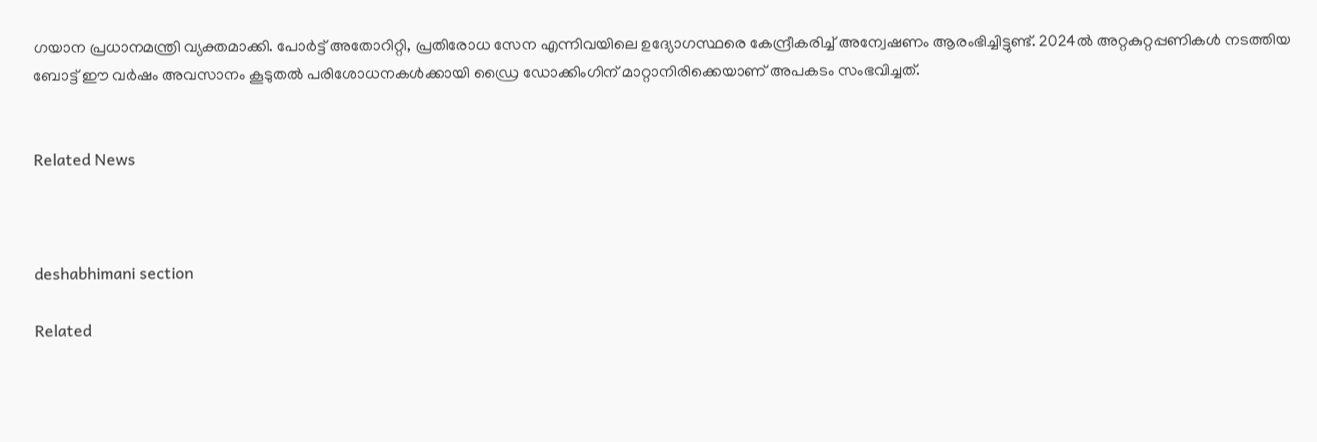ഗയാന പ്രധാനമന്ത്രി വ്യക്തമാക്കി. പോർട്ട് അതോറിറ്റി, പ്രതിരോധ സേന എന്നിവയിലെ ഉദ്യോഗസ്ഥരെ കേന്ദ്രീകരിച്ച് അന്വേഷണം ആരംഭിച്ചിട്ടുണ്ട്. 2024ൽ അറ്റകുറ്റപ്പണികൾ നടത്തിയ ബോട്ട് ഈ വർഷം അവസാനം കൂടുതൽ പരിശോധനകൾക്കായി ഡ്രൈ ഡോക്കിംഗിന് മാറ്റാനിരിക്കെയാണ് അപകടം സംഭവിച്ചത്.


Related News



deshabhimani section

Related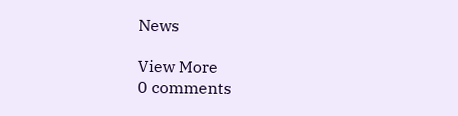News

View More
0 comments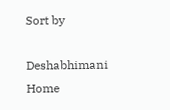Sort by

Deshabhimani
Home